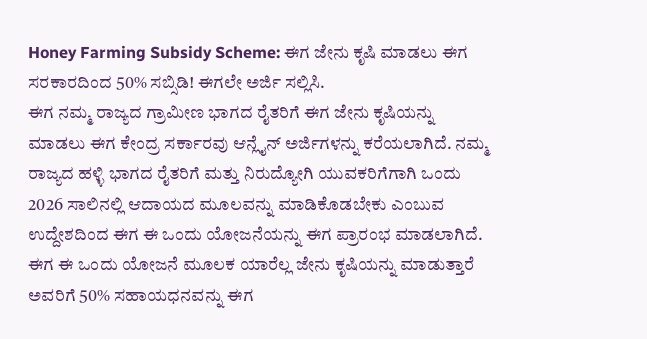Honey Farming Subsidy Scheme: ಈಗ ಜೇನು ಕೃಷಿ ಮಾಡಲು ಈಗ ಸರಕಾರದಿಂದ 50% ಸಬ್ಸಿಡಿ! ಈಗಲೇ ಅರ್ಜಿ ಸಲ್ಲಿಸಿ.
ಈಗ ನಮ್ಮ ರಾಜ್ಯದ ಗ್ರಾಮೀಣ ಭಾಗದ ರೈತರಿಗೆ ಈಗ ಜೇನು ಕೃಷಿಯನ್ನು ಮಾಡಲು ಈಗ ಕೇಂದ್ರ ಸರ್ಕಾರವು ಆನ್ಲೈನ್ ಅರ್ಜಿಗಳನ್ನು ಕರೆಯಲಾಗಿದೆ. ನಮ್ಮ ರಾಜ್ಯದ ಹಳ್ಳಿ ಭಾಗದ ರೈತರಿಗೆ ಮತ್ತು ನಿರುದ್ಯೋಗಿ ಯುವಕರಿಗೆಗಾಗಿ ಒಂದು 2026 ಸಾಲಿನಲ್ಲಿ ಆದಾಯದ ಮೂಲವನ್ನು ಮಾಡಿಕೊಡಬೇಕು ಎಂಬುವ ಉದ್ದೇಶದಿಂದ ಈಗ ಈ ಒಂದು ಯೋಜನೆಯನ್ನು ಈಗ ಪ್ರಾರಂಭ ಮಾಡಲಾಗಿದೆ. ಈಗ ಈ ಒಂದು ಯೋಜನೆ ಮೂಲಕ ಯಾರೆಲ್ಲ ಜೇನು ಕೃಷಿಯನ್ನು ಮಾಡುತ್ತಾರೆ ಅವರಿಗೆ 50% ಸಹಾಯಧನವನ್ನು ಈಗ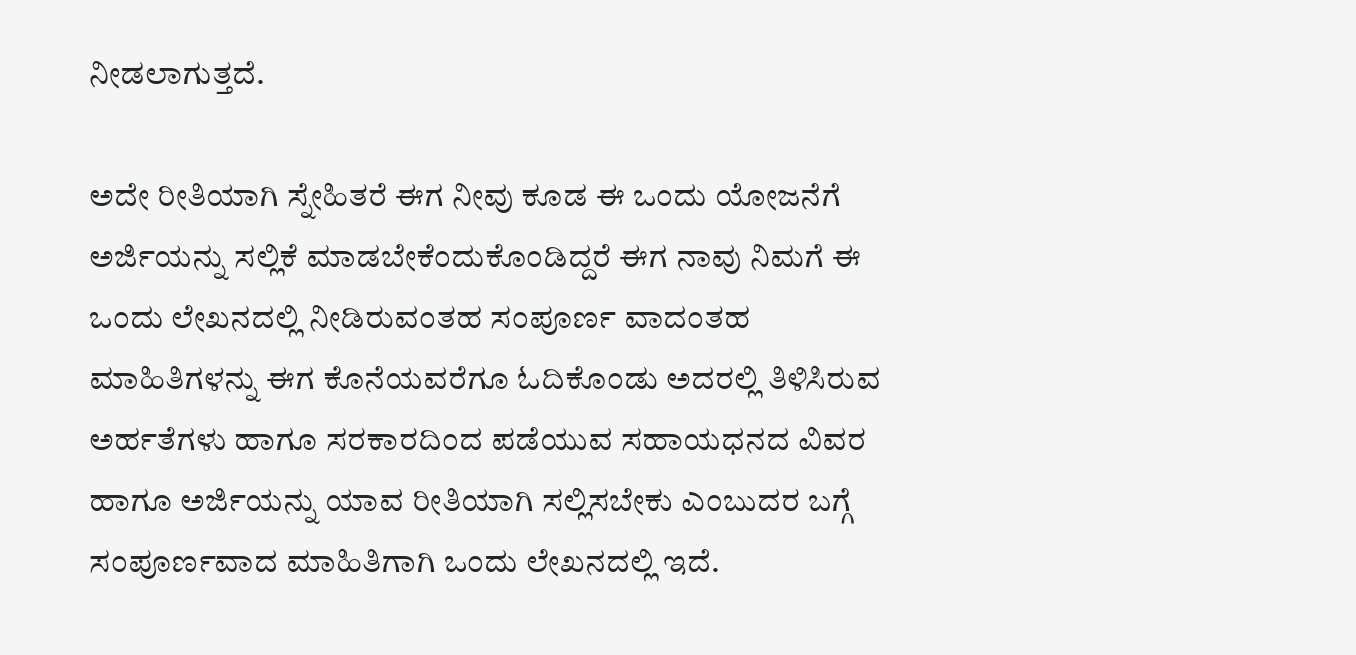ನೀಡಲಾಗುತ್ತದೆ.

ಅದೇ ರೀತಿಯಾಗಿ ಸ್ನೇಹಿತರೆ ಈಗ ನೀವು ಕೂಡ ಈ ಒಂದು ಯೋಜನೆಗೆ ಅರ್ಜಿಯನ್ನು ಸಲ್ಲಿಕೆ ಮಾಡಬೇಕೆಂದುಕೊಂಡಿದ್ದರೆ ಈಗ ನಾವು ನಿಮಗೆ ಈ ಒಂದು ಲೇಖನದಲ್ಲಿ ನೀಡಿರುವಂತಹ ಸಂಪೂರ್ಣ ವಾದಂತಹ ಮಾಹಿತಿಗಳನ್ನು ಈಗ ಕೊನೆಯವರೆಗೂ ಓದಿಕೊಂಡು ಅದರಲ್ಲಿ ತಿಳಿಸಿರುವ ಅರ್ಹತೆಗಳು ಹಾಗೂ ಸರಕಾರದಿಂದ ಪಡೆಯುವ ಸಹಾಯಧನದ ವಿವರ ಹಾಗೂ ಅರ್ಜಿಯನ್ನು ಯಾವ ರೀತಿಯಾಗಿ ಸಲ್ಲಿಸಬೇಕು ಎಂಬುದರ ಬಗ್ಗೆ ಸಂಪೂರ್ಣವಾದ ಮಾಹಿತಿಗಾಗಿ ಒಂದು ಲೇಖನದಲ್ಲಿ ಇದೆ.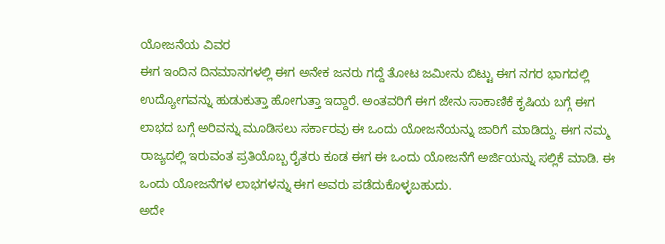ಯೋಜನೆಯ ವಿವರ
ಈಗ ಇಂದಿನ ದಿನಮಾನಗಳಲ್ಲಿ ಈಗ ಅನೇಕ ಜನರು ಗದ್ದೆ ತೋಟ ಜಮೀನು ಬಿಟ್ಟು ಈಗ ನಗರ ಭಾಗದಲ್ಲಿ ಉದ್ಯೋಗವನ್ನು ಹುಡುಕುತ್ತಾ ಹೋಗುತ್ತಾ ಇದ್ದಾರೆ. ಅಂತವರಿಗೆ ಈಗ ಜೇನು ಸಾಕಾಣಿಕೆ ಕೃಷಿಯ ಬಗ್ಗೆ ಈಗ ಲಾಭದ ಬಗ್ಗೆ ಅರಿವನ್ನು ಮೂಡಿಸಲು ಸರ್ಕಾರವು ಈ ಒಂದು ಯೋಜನೆಯನ್ನು ಜಾರಿಗೆ ಮಾಡಿದ್ದು. ಈಗ ನಮ್ಮ ರಾಜ್ಯದಲ್ಲಿ ಇರುವಂತ ಪ್ರತಿಯೊಬ್ಬ ರೈತರು ಕೂಡ ಈಗ ಈ ಒಂದು ಯೋಜನೆಗೆ ಅರ್ಜಿಯನ್ನು ಸಲ್ಲಿಕೆ ಮಾಡಿ. ಈ ಒಂದು ಯೋಜನೆಗಳ ಲಾಭಗಳನ್ನು ಈಗ ಅವರು ಪಡೆದುಕೊಳ್ಳಬಹುದು.
ಅದೇ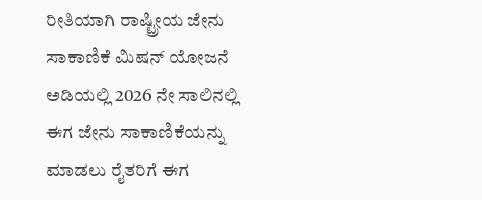ರೀತಿಯಾಗಿ ರಾಷ್ಟ್ರೀಯ ಜೇನು ಸಾಕಾಣಿಕೆ ಮಿಷನ್ ಯೋಜನೆ ಅಡಿಯಲ್ಲಿ 2026 ನೇ ಸಾಲಿನಲ್ಲಿ ಈಗ ಜೇನು ಸಾಕಾಣಿಕೆಯನ್ನು ಮಾಡಲು ರೈತರಿಗೆ ಈಗ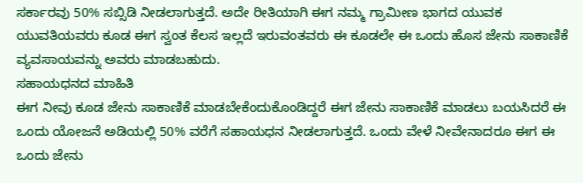ಸರ್ಕಾರವು 50% ಸಬ್ಸಿಡಿ ನೀಡಲಾಗುತ್ತದೆ. ಅದೇ ರೀತಿಯಾಗಿ ಈಗ ನಮ್ಮ ಗ್ರಾಮೀಣ ಭಾಗದ ಯುವಕ ಯುವತಿಯವರು ಕೂಡ ಈಗ ಸ್ವಂತ ಕೆಲಸ ಇಲ್ಲದೆ ಇರುವಂತವರು ಈ ಕೂಡಲೇ ಈ ಒಂದು ಹೊಸ ಜೇನು ಸಾಕಾಣಿಕೆ ವ್ಯವಸಾಯವನ್ನು ಅವರು ಮಾಡಬಹುದು.
ಸಹಾಯಧನದ ಮಾಹಿತಿ
ಈಗ ನೀವು ಕೂಡ ಜೇನು ಸಾಕಾಣಿಕೆ ಮಾಡಬೇಕೆಂದುಕೊಂಡಿದ್ದರೆ ಈಗ ಜೇನು ಸಾಕಾಣಿಕೆ ಮಾಡಲು ಬಯಸಿದರೆ ಈ ಒಂದು ಯೋಜನೆ ಅಡಿಯಲ್ಲಿ 50% ವರೆಗೆ ಸಹಾಯಧನ ನೀಡಲಾಗುತ್ತದೆ. ಒಂದು ವೇಳೆ ನೀವೇನಾದರೂ ಈಗ ಈ ಒಂದು ಜೇನು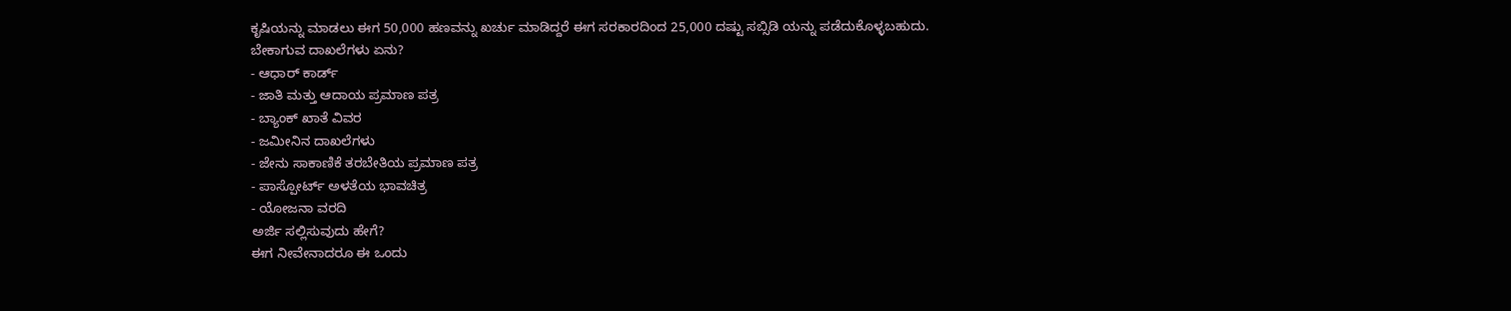ಕೃಷಿಯನ್ನು ಮಾಡಲು ಈಗ 50,000 ಹಣವನ್ನು ಖರ್ಚು ಮಾಡಿದ್ದರೆ ಈಗ ಸರಕಾರದಿಂದ 25,000 ದಷ್ಟು ಸಬ್ಸಿಡಿ ಯನ್ನು ಪಡೆದುಕೊಳ್ಳಬಹುದು.
ಬೇಕಾಗುವ ದಾಖಲೆಗಳು ಏನು?
- ಆಧಾರ್ ಕಾರ್ಡ್
- ಜಾತಿ ಮತ್ತು ಆದಾಯ ಪ್ರಮಾಣ ಪತ್ರ
- ಬ್ಯಾಂಕ್ ಖಾತೆ ವಿವರ
- ಜಮೀನಿನ ದಾಖಲೆಗಳು
- ಜೇನು ಸಾಕಾಣಿಕೆ ತರಬೇತಿಯ ಪ್ರಮಾಣ ಪತ್ರ
- ಪಾಸ್ಪೋರ್ಟ್ ಅಳತೆಯ ಭಾವಚಿತ್ರ
- ಯೋಜನಾ ವರದಿ
ಅರ್ಜಿ ಸಲ್ಲಿಸುವುದು ಹೇಗೆ?
ಈಗ ನೀವೇನಾದರೂ ಈ ಒಂದು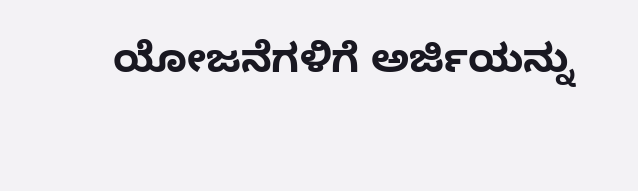ಯೋಜನೆಗಳಿಗೆ ಅರ್ಜಿಯನ್ನು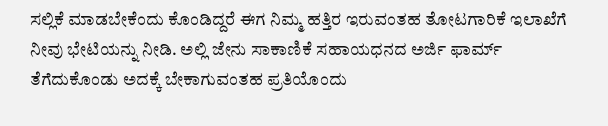ಸಲ್ಲಿಕೆ ಮಾಡಬೇಕೆಂದು ಕೊಂಡಿದ್ದರೆ ಈಗ ನಿಮ್ಮ ಹತ್ತಿರ ಇರುವಂತಹ ತೋಟಗಾರಿಕೆ ಇಲಾಖೆಗೆ ನೀವು ಭೇಟಿಯನ್ನು ನೀಡಿ. ಅಲ್ಲಿ ಜೇನು ಸಾಕಾಣಿಕೆ ಸಹಾಯಧನದ ಅರ್ಜಿ ಫಾರ್ಮ್ ತೆಗೆದುಕೊಂಡು ಅದಕ್ಕೆ ಬೇಕಾಗುವಂತಹ ಪ್ರತಿಯೊಂದು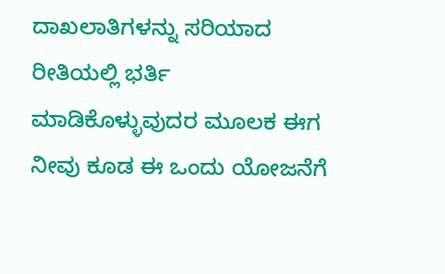ದಾಖಲಾತಿಗಳನ್ನು ಸರಿಯಾದ ರೀತಿಯಲ್ಲಿ ಭರ್ತಿ ಮಾಡಿಕೊಳ್ಳುವುದರ ಮೂಲಕ ಈಗ ನೀವು ಕೂಡ ಈ ಒಂದು ಯೋಜನೆಗೆ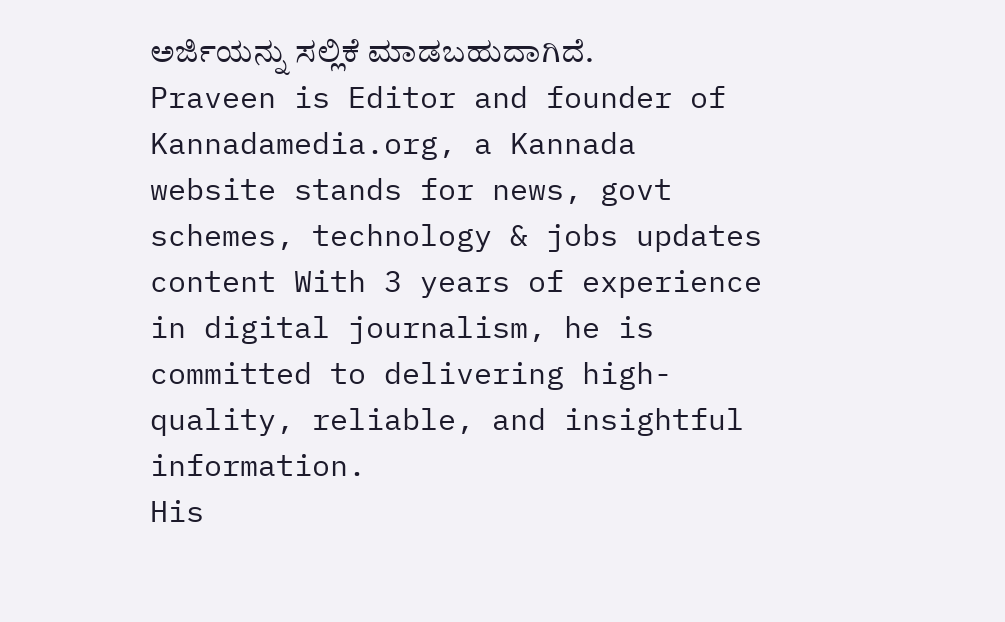ಅರ್ಜಿಯನ್ನು ಸಲ್ಲಿಕೆ ಮಾಡಬಹುದಾಗಿದೆ.
Praveen is Editor and founder of Kannadamedia.org, a Kannada website stands for news, govt schemes, technology & jobs updates content With 3 years of experience in digital journalism, he is committed to delivering high-quality, reliable, and insightful information.
His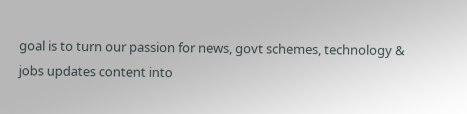goal is to turn our passion for news, govt schemes, technology & jobs updates content into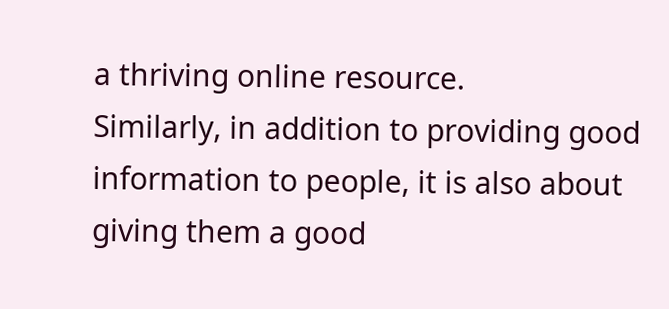a thriving online resource.
Similarly, in addition to providing good information to people, it is also about giving them a good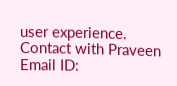user experience.
Contact with Praveen
Email ID: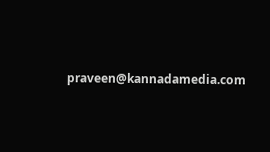praveen@kannadamedia.com